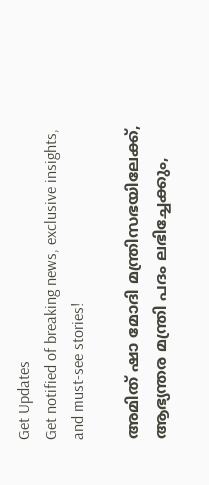Get Updates
Get notified of breaking news, exclusive insights, and must-see stories!

അമിത് ഷാ മോദി മന്ത്രിസഭയിലേക്ക്, ആഭ്യന്തര മന്ത്രി പദം ലഭിച്ചേക്കും,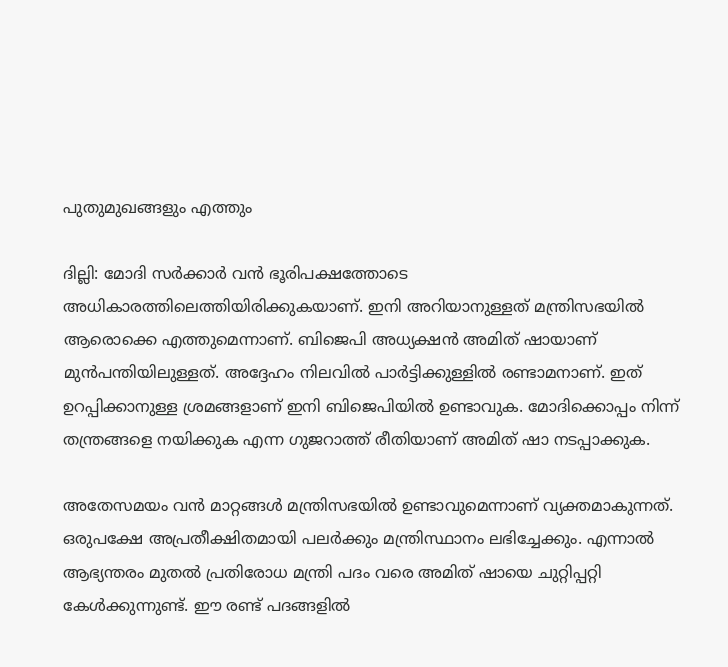പുതുമുഖങ്ങളും എത്തും

ദില്ലി: മോദി സര്‍ക്കാര്‍ വന്‍ ഭൂരിപക്ഷത്തോടെ അധികാരത്തിലെത്തിയിരിക്കുകയാണ്. ഇനി അറിയാനുള്ളത് മന്ത്രിസഭയില്‍ ആരൊക്കെ എത്തുമെന്നാണ്. ബിജെപി അധ്യക്ഷന്‍ അമിത് ഷായാണ് മുന്‍പന്തിയിലുള്ളത്. അദ്ദേഹം നിലവില്‍ പാര്‍ട്ടിക്കുള്ളില്‍ രണ്ടാമനാണ്. ഇത് ഉറപ്പിക്കാനുള്ള ശ്രമങ്ങളാണ് ഇനി ബിജെപിയില്‍ ഉണ്ടാവുക. മോദിക്കൊപ്പം നിന്ന് തന്ത്രങ്ങളെ നയിക്കുക എന്ന ഗുജറാത്ത് രീതിയാണ് അമിത് ഷാ നടപ്പാക്കുക.

അതേസമയം വന്‍ മാറ്റങ്ങള്‍ മന്ത്രിസഭയില്‍ ഉണ്ടാവുമെന്നാണ് വ്യക്തമാകുന്നത്. ഒരുപക്ഷേ അപ്രതീക്ഷിതമായി പലര്‍ക്കും മന്ത്രിസ്ഥാനം ലഭിച്ചേക്കും. എന്നാല്‍ ആഭ്യന്തരം മുതല്‍ പ്രതിരോധ മന്ത്രി പദം വരെ അമിത് ഷായെ ചുറ്റിപ്പറ്റി കേള്‍ക്കുന്നുണ്ട്. ഈ രണ്ട് പദങ്ങളില്‍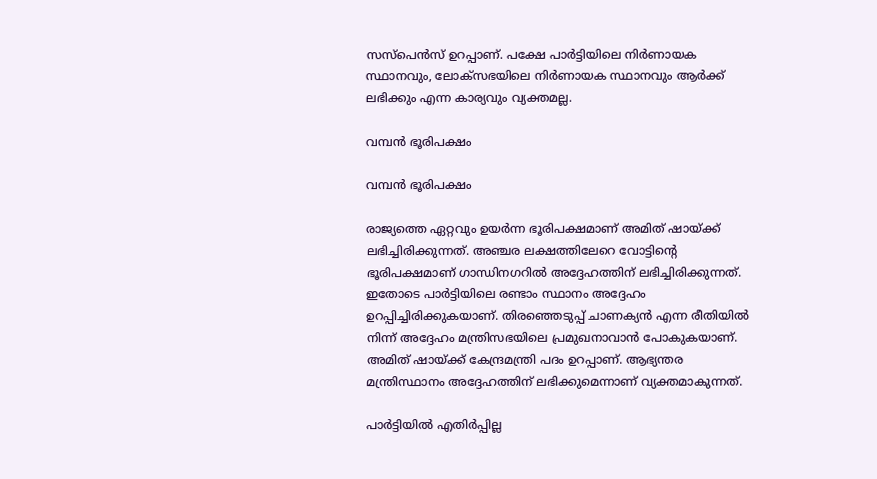സസ്‌പെന്‍സ് ഉറപ്പാണ്. പക്ഷേ പാര്‍ട്ടിയിലെ നിര്‍ണായക സ്ഥാനവും, ലോക്‌സഭയിലെ നിര്‍ണായക സ്ഥാനവും ആര്‍ക്ക് ലഭിക്കും എന്ന കാര്യവും വ്യക്തമല്ല.

വമ്പന്‍ ഭൂരിപക്ഷം

വമ്പന്‍ ഭൂരിപക്ഷം

രാജ്യത്തെ ഏറ്റവും ഉയര്‍ന്ന ഭൂരിപക്ഷമാണ് അമിത് ഷായ്ക്ക് ലഭിച്ചിരിക്കുന്നത്. അഞ്ചര ലക്ഷത്തിലേറെ വോട്ടിന്റെ ഭൂരിപക്ഷമാണ് ഗാന്ധിനഗറില്‍ അദ്ദേഹത്തിന് ലഭിച്ചിരിക്കുന്നത്. ഇതോടെ പാര്‍ട്ടിയിലെ രണ്ടാം സ്ഥാനം അദ്ദേഹം ഉറപ്പിച്ചിരിക്കുകയാണ്. തിരഞ്ഞെടുപ്പ് ചാണക്യന്‍ എന്ന രീതിയില്‍ നിന്ന് അദ്ദേഹം മന്ത്രിസഭയിലെ പ്രമുഖനാവാന്‍ പോകുകയാണ്. അമിത് ഷായ്ക്ക് കേന്ദ്രമന്ത്രി പദം ഉറപ്പാണ്. ആഭ്യന്തര മന്ത്രിസ്ഥാനം അദ്ദേഹത്തിന് ലഭിക്കുമെന്നാണ് വ്യക്തമാകുന്നത്.

പാര്‍ട്ടിയില്‍ എതിര്‍പ്പില്ല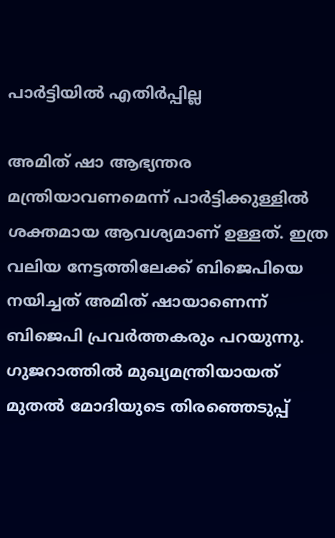പാര്‍ട്ടിയില്‍ എതിര്‍പ്പില്ല

അമിത് ഷാ ആഭ്യന്തര മന്ത്രിയാവണമെന്ന് പാര്‍ട്ടിക്കുള്ളില്‍ ശക്തമായ ആവശ്യമാണ് ഉള്ളത്. ഇത്ര വലിയ നേട്ടത്തിലേക്ക് ബിജെപിയെ നയിച്ചത് അമിത് ഷായാണെന്ന് ബിജെപി പ്രവര്‍ത്തകരും പറയുന്നു. ഗുജറാത്തില്‍ മുഖ്യമന്ത്രിയായത് മുതല്‍ മോദിയുടെ തിരഞ്ഞെടുപ്പ്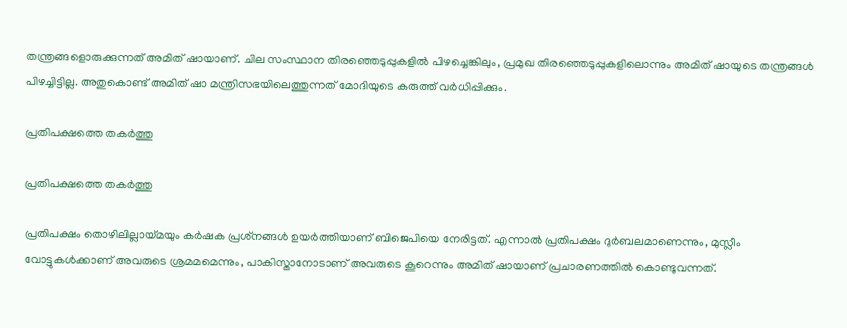തന്ത്രങ്ങളൊരുക്കുന്നത് അമിത് ഷായാണ്. ചില സംസ്ഥാന തിരഞ്ഞെടുപ്പുകളില്‍ പിഴച്ചെങ്കിലും, പ്രമുഖ തിരഞ്ഞെടുപ്പുകളിലൊന്നും അമിത് ഷായുടെ തന്ത്രങ്ങള്‍ പിഴച്ചിട്ടില്ല. അതുകൊണ്ട് അമിത് ഷാ മന്ത്രിസഭയിലെത്തുന്നത് മോദിയുടെ കരുത്ത് വര്‍ധിപ്പിക്കും.

പ്രതിപക്ഷത്തെ തകര്‍ത്തു

പ്രതിപക്ഷത്തെ തകര്‍ത്തു

പ്രതിപക്ഷം തൊഴിലില്ലായ്മയും കര്‍ഷക പ്രശ്‌നങ്ങള്‍ ഉയര്‍ത്തിയാണ് ബിജെപിയെ നേരിട്ടത്. എന്നാല്‍ പ്രതിപക്ഷം ദുര്‍ബലമാണെന്നും, മുസ്ലീം വോട്ടുകള്‍ക്കാണ് അവരുടെ ശ്രമമമെന്നും, പാകിസ്താനോടാണ് അവരുടെ കൂറെന്നും അമിത് ഷായാണ് പ്രചാരണത്തില്‍ കൊണ്ടുവന്നത്.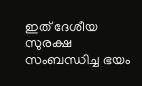ഇത് ദേശീയ സുരക്ഷ സംബന്ധിച്ച ഭയം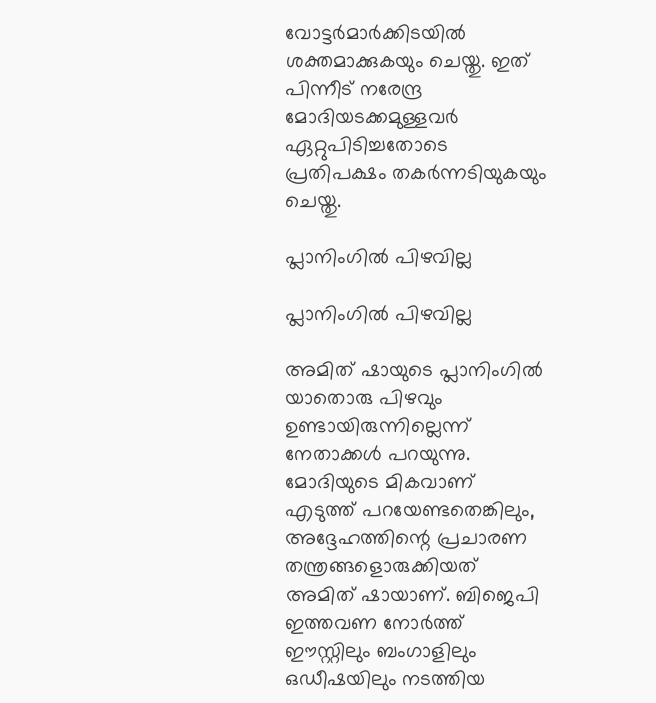വോട്ടര്‍മാര്‍ക്കിടയില്‍ ശക്തമാക്കുകയും ചെയ്തു. ഇത് പിന്നീട് നരേന്ദ്ര മോദിയടക്കമുള്ളവര്‍ ഏറ്റുപിടിച്ചതോടെ പ്രതിപക്ഷം തകര്‍ന്നടിയുകയും ചെയ്തു.

പ്ലാനിംഗില്‍ പിഴവില്ല

പ്ലാനിംഗില്‍ പിഴവില്ല

അമിത് ഷായുടെ പ്ലാനിംഗില്‍ യാതൊരു പിഴവും ഉണ്ടായിരുന്നില്ലെന്ന് നേതാക്കള്‍ പറയുന്നു. മോദിയുടെ മികവാണ് എടുത്ത് പറയേണ്ടതെങ്കിലും, അദ്ദേഹത്തിന്റെ പ്രചാരണ തന്ത്രങ്ങളൊരുക്കിയത് അമിത് ഷായാണ്. ബിജെപി ഇത്തവണ നോര്‍ത്ത് ഈസ്റ്റിലും ബംഗാളിലും ഒഡീഷയിലും നടത്തിയ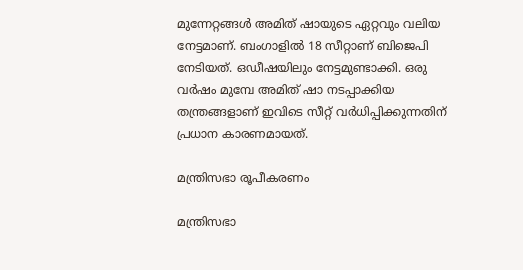മുന്നേറ്റങ്ങള്‍ അമിത് ഷായുടെ ഏറ്റവും വലിയ നേട്ടമാണ്. ബംഗാളില്‍ 18 സീറ്റാണ് ബിജെപി നേടിയത്. ഒഡീഷയിലും നേട്ടമുണ്ടാക്കി. ഒരു വര്‍ഷം മുമ്പേ അമിത് ഷാ നടപ്പാക്കിയ തന്ത്രങ്ങളാണ് ഇവിടെ സീറ്റ് വര്‍ധിപ്പിക്കുന്നതിന് പ്രധാന കാരണമായത്.

മന്ത്രിസഭാ രൂപീകരണം

മന്ത്രിസഭാ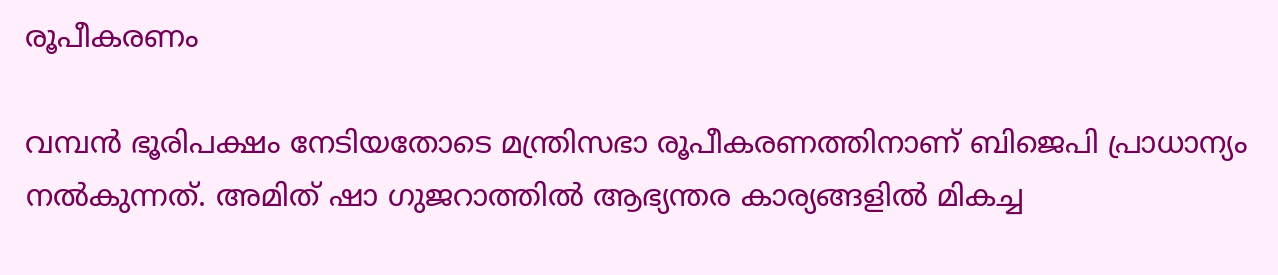രൂപീകരണം

വമ്പന്‍ ഭൂരിപക്ഷം നേടിയതോടെ മന്ത്രിസഭാ രൂപീകരണത്തിനാണ് ബിജെപി പ്രാധാന്യം നല്‍കുന്നത്. അമിത് ഷാ ഗുജറാത്തില്‍ ആഭ്യന്തര കാര്യങ്ങളില്‍ മികച്ച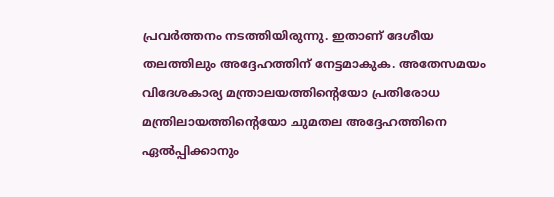പ്രവര്‍ത്തനം നടത്തിയിരുന്നു. ഇതാണ് ദേശീയ തലത്തിലും അദ്ദേഹത്തിന് നേട്ടമാകുക. അതേസമയം വിദേശകാര്യ മന്ത്രാലയത്തിന്റെയോ പ്രതിരോധ മന്ത്രിലായത്തിന്റെയോ ചുമതല അദ്ദേഹത്തിനെ ഏല്‍പ്പിക്കാനും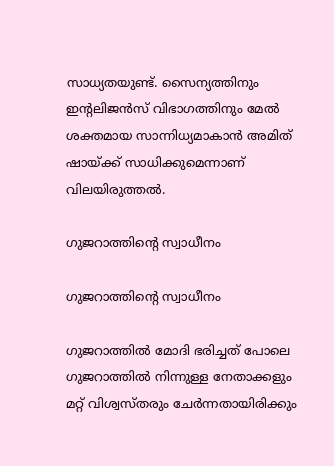സാധ്യതയുണ്ട്. സൈന്യത്തിനും ഇന്റലിജന്‍സ് വിഭാഗത്തിനും മേല്‍ ശക്തമായ സാന്നിധ്യമാകാന്‍ അമിത് ഷായ്ക്ക് സാധിക്കുമെന്നാണ് വിലയിരുത്തല്‍.

ഗുജറാത്തിന്റെ സ്വാധീനം

ഗുജറാത്തിന്റെ സ്വാധീനം

ഗുജറാത്തില്‍ മോദി ഭരിച്ചത് പോലെ ഗുജറാത്തില്‍ നിന്നുള്ള നേതാക്കളും മറ്റ് വിശ്വസ്തരും ചേര്‍ന്നതായിരിക്കും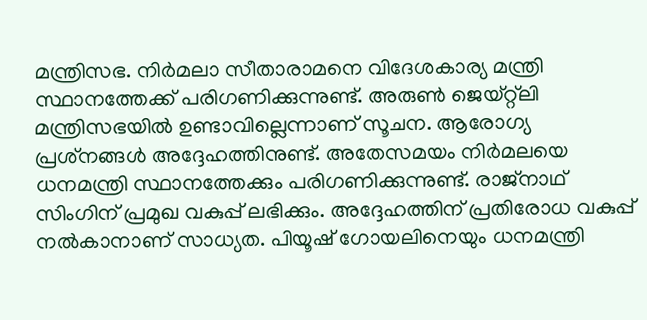മന്ത്രിസഭ. നിര്‍മലാ സീതാരാമനെ വിദേശകാര്യ മന്ത്രി സ്ഥാനത്തേക്ക് പരിഗണിക്കുന്നുണ്ട്. അരുണ്‍ ജെയ്റ്റ്‌ലി മന്ത്രിസഭയില്‍ ഉണ്ടാവില്ലെന്നാണ് സൂചന. ആരോഗ്യ പ്രശ്‌നങ്ങള്‍ അദ്ദേഹത്തിനുണ്ട്. അതേസമയം നിര്‍മലയെ ധനമന്ത്രി സ്ഥാനത്തേക്കും പരിഗണിക്കുന്നുണ്ട്. രാജ്‌നാഥ് സിംഗിന് പ്രമുഖ വകുപ്പ് ലഭിക്കും. അദ്ദേഹത്തിന് പ്രതിരോധ വകുപ്പ് നല്‍കാനാണ് സാധ്യത. പിയൂഷ് ഗോയലിനെയും ധനമന്ത്രി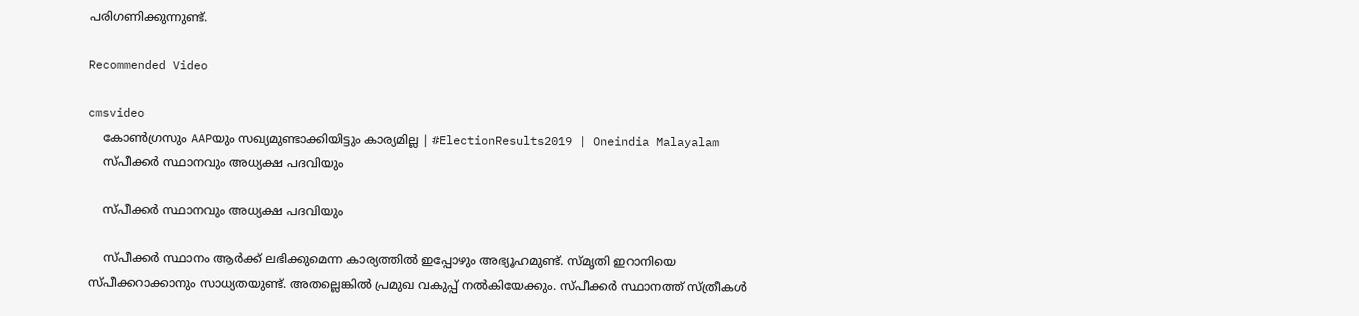പരിഗണിക്കുന്നുണ്ട്.

Recommended Video

cmsvideo
    കോണ്‍ഗ്രസും AAPയും സഖ്യമുണ്ടാക്കിയിട്ടും കാര്യമില്ല | #ElectionResults2019 | Oneindia Malayalam
    സ്പീക്കര്‍ സ്ഥാനവും അധ്യക്ഷ പദവിയും

    സ്പീക്കര്‍ സ്ഥാനവും അധ്യക്ഷ പദവിയും

    സ്പീക്കര്‍ സ്ഥാനം ആര്‍ക്ക് ലഭിക്കുമെന്ന കാര്യത്തില്‍ ഇപ്പോഴും അഭ്യൂഹമുണ്ട്. സ്മൃതി ഇറാനിയെ സ്പീക്കറാക്കാനും സാധ്യതയുണ്ട്. അതല്ലെങ്കില്‍ പ്രമുഖ വകുപ്പ് നല്‍കിയേക്കും. സ്പീക്കര്‍ സ്ഥാനത്ത് സ്ത്രീകള്‍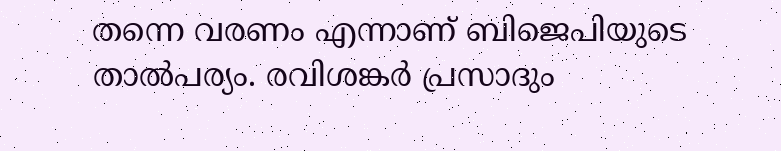തന്നെ വരണം എന്നാണ് ബിജെപിയുടെ താല്‍പര്യം. രവിശങ്കര്‍ പ്രസാദും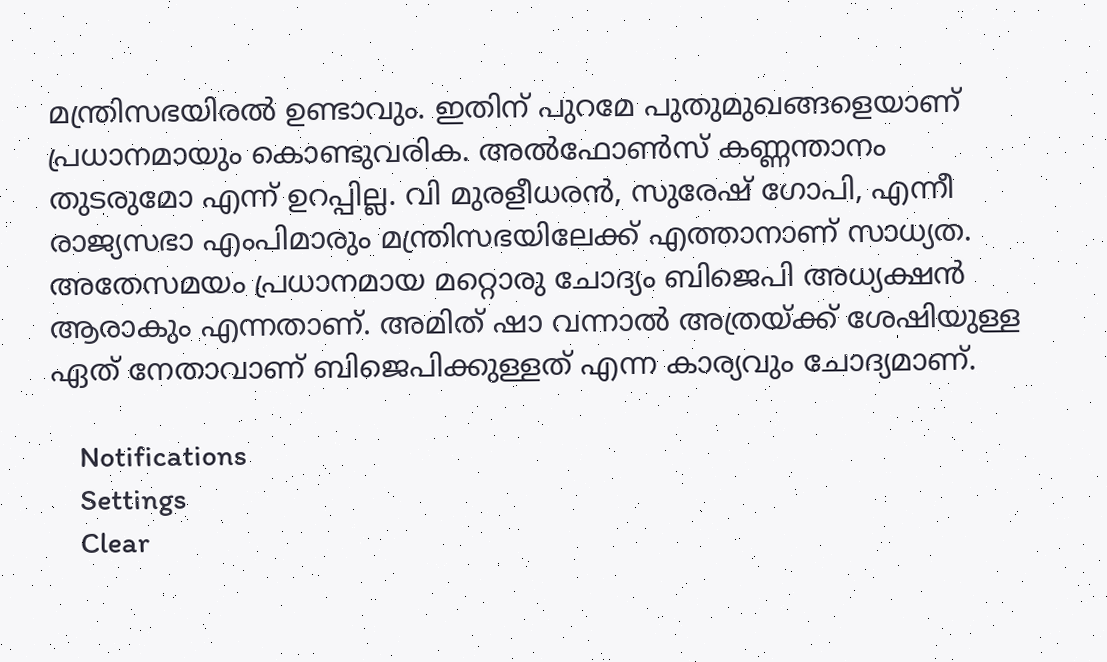മന്ത്രിസഭയിരല്‍ ഉണ്ടാവും. ഇതിന് പുറമേ പുതുമുഖങ്ങളെയാണ് പ്രധാനമായും കൊണ്ടുവരിക. അല്‍ഫോണ്‍സ് കണ്ണന്താനം തുടരുമോ എന്ന് ഉറപ്പില്ല. വി മുരളീധരന്‍, സുരേഷ് ഗോപി, എന്നീ രാജ്യസഭാ എംപിമാരും മന്ത്രിസഭയിലേക്ക് എത്താനാണ് സാധ്യത. അതേസമയം പ്രധാനമായ മറ്റൊരു ചോദ്യം ബിജെപി അധ്യക്ഷന്‍ ആരാകും എന്നതാണ്. അമിത് ഷാ വന്നാല്‍ അത്രയ്ക്ക് ശേഷിയുള്ള ഏത് നേതാവാണ് ബിജെപിക്കുള്ളത് എന്ന കാര്യവും ചോദ്യമാണ്.

    Notifications
    Settings
    Clear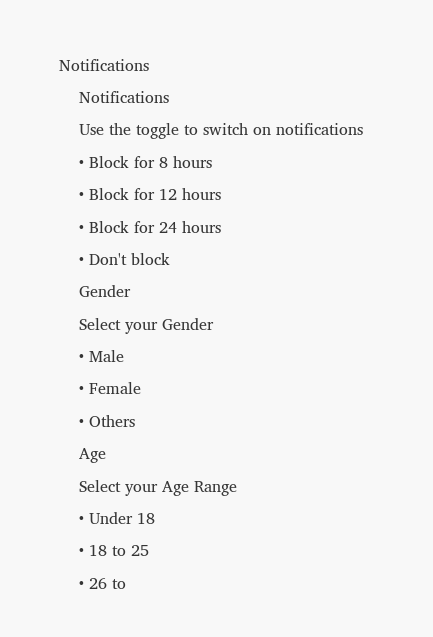Notifications
    Notifications
    Use the toggle to switch on notifications
    • Block for 8 hours
    • Block for 12 hours
    • Block for 24 hours
    • Don't block
    Gender
    Select your Gender
    • Male
    • Female
    • Others
    Age
    Select your Age Range
    • Under 18
    • 18 to 25
    • 26 to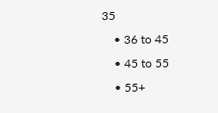35
    • 36 to 45
    • 45 to 55
    • 55+